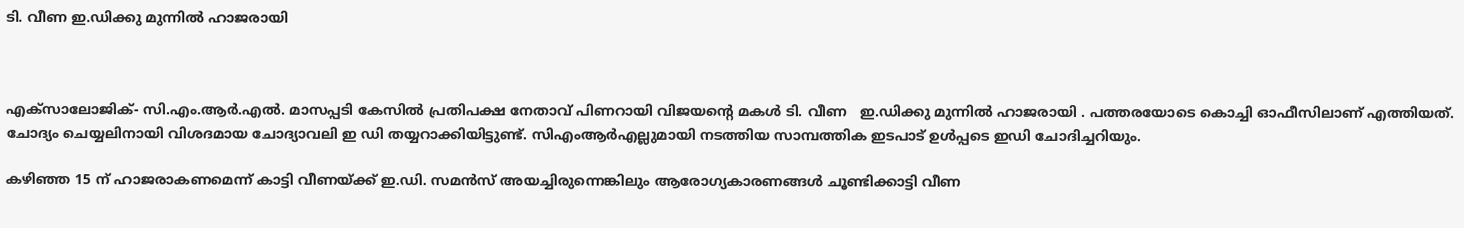ടി. വീണ ഇ.ഡിക്കു മുന്നില്‍ ഹാജരായി



എക്‌സാലോജിക്- സി.എം.ആര്‍.എല്‍. മാസപ്പടി കേസില്‍ പ്രതിപക്ഷ നേതാവ് പിണറായി വിജയന്റെ മകള്‍ ടി. വീണ   ഇ.ഡിക്കു മുന്നില്‍ ഹാജരായി . പത്തരയോടെ കൊച്ചി ഓഫീസിലാണ് എത്തിയത്. ചോദ്യം ചെയ്യലിനായി വിശദമായ ചോദ്യാവലി ഇ ഡി തയ്യറാക്കിയിട്ടുണ്ട്. സിഎംആര്‍എല്ലുമായി നടത്തിയ സാമ്പത്തിക ഇടപാട് ഉള്‍പ്പടെ ഇഡി ചോദിച്ചറിയും.

കഴിഞ്ഞ 15 ന് ഹാജരാകണമെന്ന് കാട്ടി വീണയ്ക്ക് ഇ.ഡി. സമന്‍സ് അയച്ചിരുന്നെങ്കിലും ആരോഗ്യകാരണങ്ങള്‍ ചൂണ്ടിക്കാട്ടി വീണ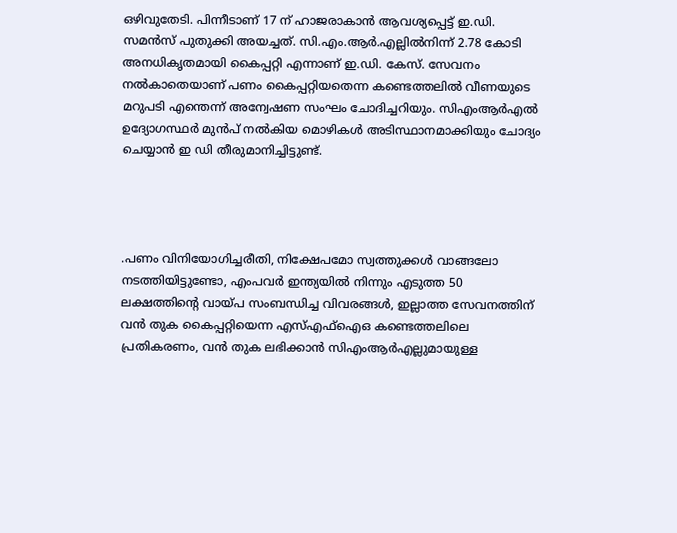ഒഴിവുതേടി. പിന്നീടാണ് 17 ന് ഹാജരാകാന്‍ ആവശ്യപ്പെട്ട് ഇ.ഡി. സമന്‍സ് പുതുക്കി അയച്ചത്. സി.എം.ആര്‍.എല്ലില്‍നിന്ന് 2.78 കോടി അനധികൃതമായി കൈപ്പറ്റി എന്നാണ് ഇ.ഡി. കേസ്. സേവനം നല്‍കാതെയാണ് പണം കൈപ്പറ്റിയതെന്ന കണ്ടെത്തലില്‍ വീണയുടെ മറുപടി എന്തെന്ന് അന്വേഷണ സംഘം ചോദിച്ചറിയും. സിഎംആര്‍എല്‍ ഉദ്യോഗസ്ഥര്‍ മുന്‍പ് നല്‍കിയ മൊഴികള്‍ അടിസ്ഥാനമാക്കിയും ചോദ്യം ചെയ്യാന്‍ ഇ ഡി തീരുമാനിച്ചിട്ടുണ്ട്.




.പണം വിനിയോഗിച്ചരീതി, നിക്ഷേപമോ സ്വത്തുക്കള്‍ വാങ്ങലോ നടത്തിയിട്ടുണ്ടോ, എംപവര്‍ ഇന്ത്യയില്‍ നിന്നും എടുത്ത 50 ലക്ഷത്തിന്റെ വായ്പ സംബന്ധിച്ച വിവരങ്ങള്‍, ഇല്ലാത്ത സേവനത്തിന് വന്‍ തുക കൈപ്പറ്റിയെന്ന എസ്‌എഫ്‌ഐഒ കണ്ടെത്തലിലെ പ്രതികരണം, വന്‍ തുക ലഭിക്കാന്‍ സിഎംആര്‍എല്ലുമായുള്ള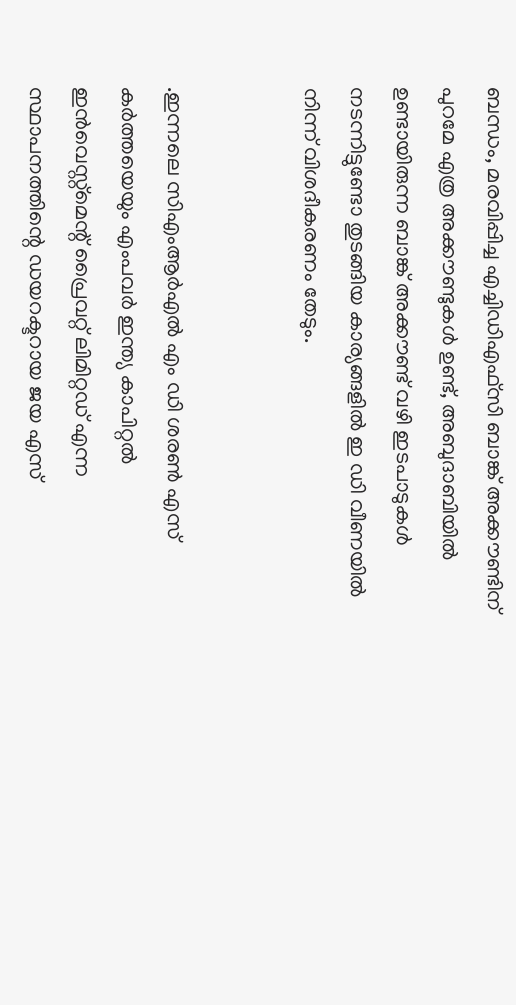ബന്ധം, മരവിപ്പിച്ച എച്ചിഡിഎഫ്സി ബാങ്ക് അക്കൗണ്ടിന് പുറമേ എത്ര അക്കൗണ്ടുകള്‍ ഉണ്ട്, അബുദാബിയില്‍ ഉണ്ടായിരുന്ന ബാങ്ക് അക്കൗണ്ട് വഴി ഇടപാടുകള്‍ നടന്നിട്ടുണ്ടോ തുടങ്ങിയ കാര്യങ്ങളില്‍ ഇ ഡി വീണയില്‍ നിന്ന് വിശദീകരണം തേടും.


.ഇന്നലെ സിഎംആര്‍എല്‍ എം ഡി ശരണ്‍ എസ് കര്‍ത്തയെയും എംപവര്‍ ഇന്ത്യ കാപിറ്റല്‍ ഇന്‍വെസ്റ്റ്‌മെന്റ് പ്രൈവറ്റ് ലിമിറ്റഡ് എന്ന സ്ഥാപനത്തിന്റെ ഡയറക്ടറായ ജയ എസ്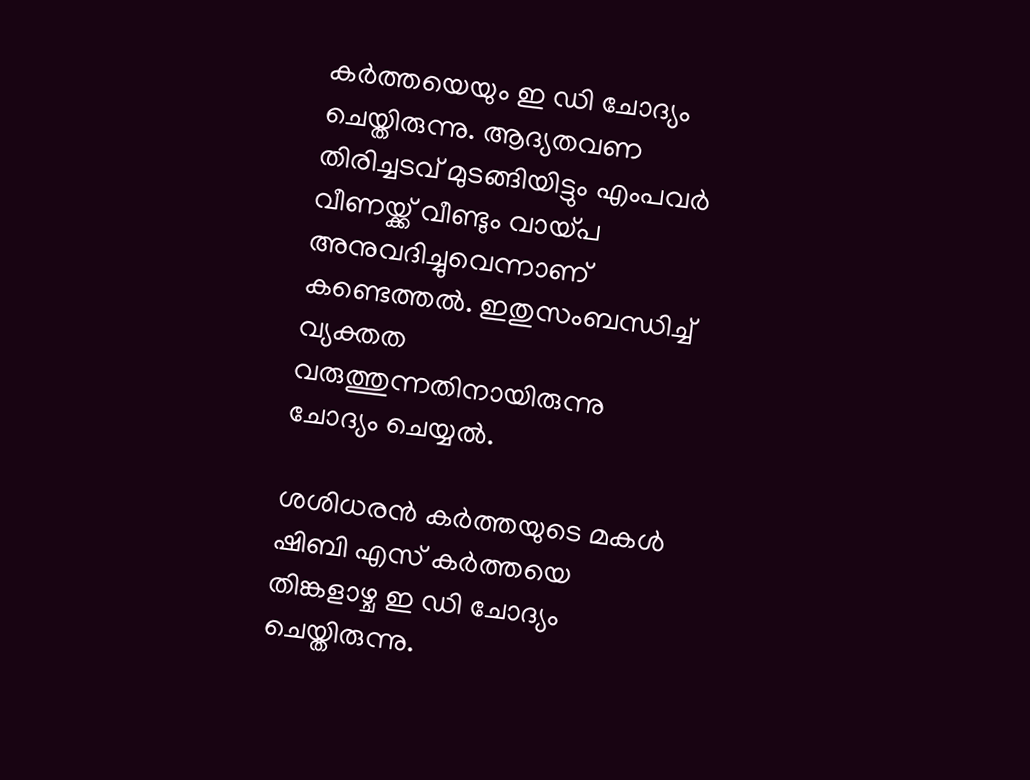കര്‍ത്തയെയും ഇ ഡി ചോദ്യം ചെയ്തിരുന്നു. ആദ്യതവണ തിരിച്ചടവ് മുടങ്ങിയിട്ടും എംപവര്‍ വീണയ്ക്ക് വീണ്ടും വായ്പ അനുവദിച്ചുവെന്നാണ് കണ്ടെത്തല്‍. ഇതുസംബന്ധിച്ച്‌ വ്യക്തത വരുത്തുന്നതിനായിരുന്നു ചോദ്യം ചെയ്യല്‍.

ശശിധരന്‍ കര്‍ത്തയുടെ മകള്‍ ഷിബി എസ് കര്‍ത്തയെ തിങ്കളാഴ്ച ഇ ഡി ചോദ്യം ചെയ്തിരുന്നു.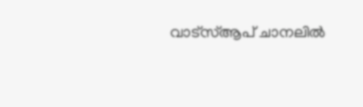വാട്‌സ്ആപ് ചാനലില്‍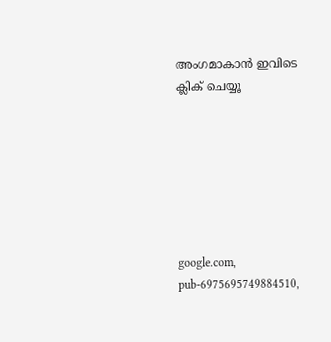അംഗമാകാന്‍ ഇവിടെ ക്ലിക് ചെയ്യൂ







google.com, pub-6975695749884510,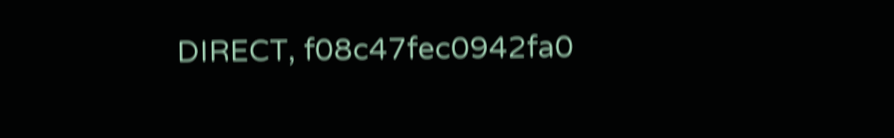DIRECT, f08c47fec0942fa0